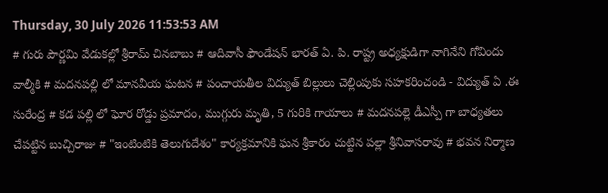Thursday, 30 July 2026 11:53:53 AM
# గురు పౌర్ణమి వేడుకల్లో శ్రీరామ్ చినబాబు # ఆదివాసీ ఫౌండేషన్ భారత్ ఏ. పి. రాష్ట్ర అధ్యక్షుడిగా నాగినేని గోవిందు వాల్మీకి # మదనపల్లి లో మానవీయ ఘటన # పంచాయతీల విద్యుత్ బిల్లులు చెల్లింపుకు సహకరించండి - విద్యుత్ ఏ .ఈ సురేంద్ర # కడ పల్లి లో ఘోర రోడ్డు ప్రమాదం, ముగ్గురు మృతి, 5 గురికి గాయాలు # మదనపల్లె డీఎస్పీ గా బాధ్యతలు చేపట్టిన బుచ్చిరాజు # "ఇంటింటికి తెలుగుదేశం" కార్యక్రమానికి ఘన శ్రీకారం చుట్టిన పల్లా శ్రీనివాసరావు # భవన నిర్మాణ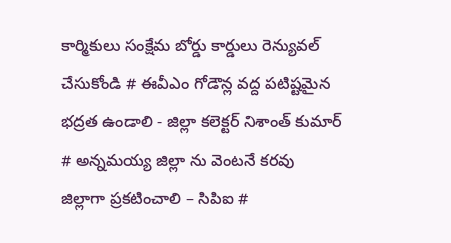కార్మికులు సంక్షేమ బోర్డు కార్డులు రెన్యువల్ చేసుకోండి # ఈవీఎం గోడౌన్ల వద్ద పటిష్టమైన భద్రత ఉండాలి - జిల్లా కలెక్టర్ నిశాంత్ కుమార్ # అన్నమయ్య జిల్లా ను వెంటనే కరవు జిల్లాగా ప్రకటించాలి – సిపిఐ #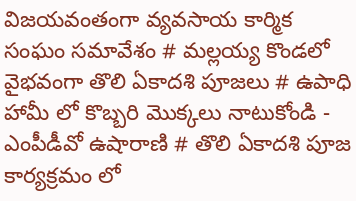విజయవంతంగా వ్యవసాయ కార్మిక సంఘం సమావేశం # మల్లయ్య కొండలో వైభవంగా తొలి ఏకాదశి పూజలు # ఉపాధి హామీ లో కొబ్బరి మొక్కలు నాటుకోండి - ఎంపీడీవో ఉషారాణి # తొలి ఏకాదశి పూజ కార్యక్రమం లో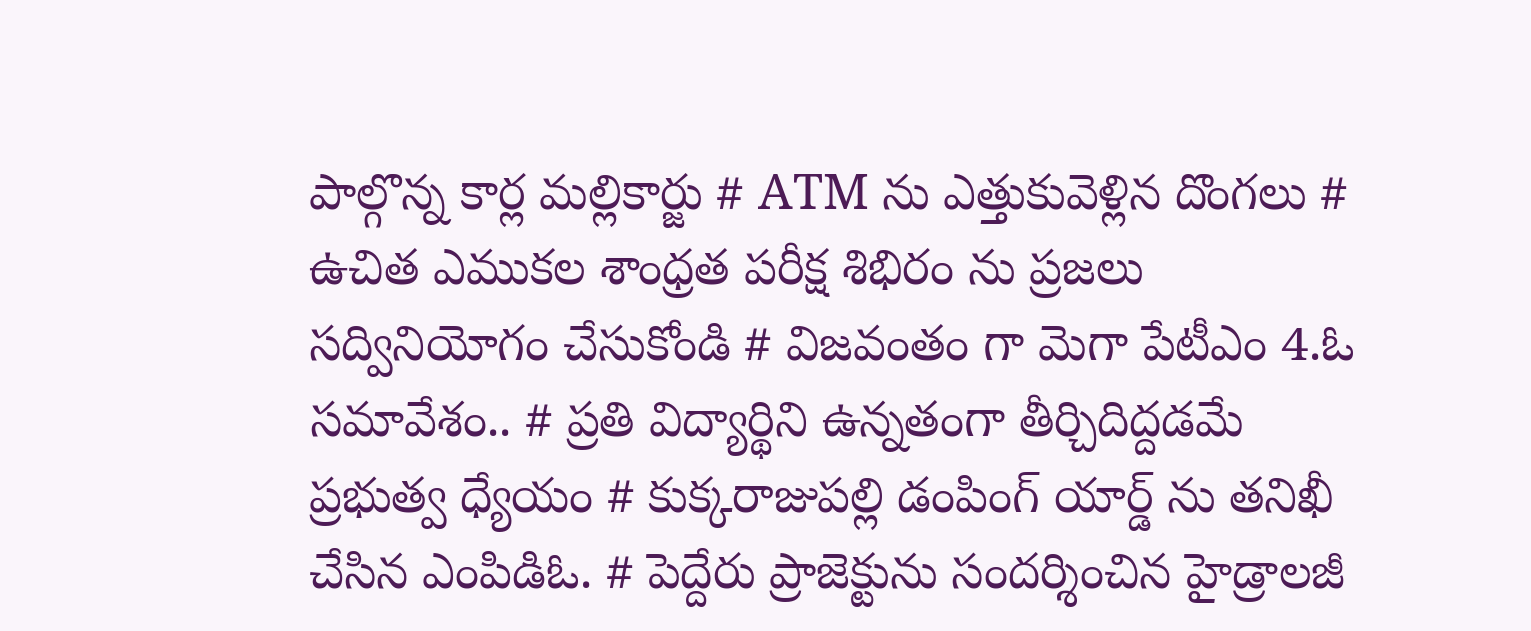పాల్గొన్న కార్ల మల్లికార్జు # ATM ను ఎత్తుకువెళ్లిన దొంగలు # ఉచిత ఎముకల శాంధ్రత పరీక్ష శిభిరం ను ప్రజలు సద్వినియోగం చేసుకోండి # విజవంతం గా మెగా పేటీఎం 4.ఓ సమావేశం.. # ప్రతి విద్యార్థిని ఉన్నతంగా తీర్చిదిద్దడమే ప్రభుత్వ ధ్యేయం # కుక్కరాజుపల్లి డంపింగ్ యార్డ్ ను తనిఖీ చేసిన ఎంపిడిఓ. # పెద్దేరు ప్రాజెక్టును సందర్శించిన హైడ్రాలజీ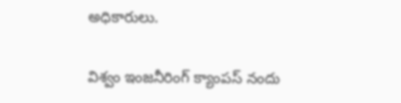అధికారులు.

విశ్వం ఇంజనీరింగ్ క్యాంపస్ నందు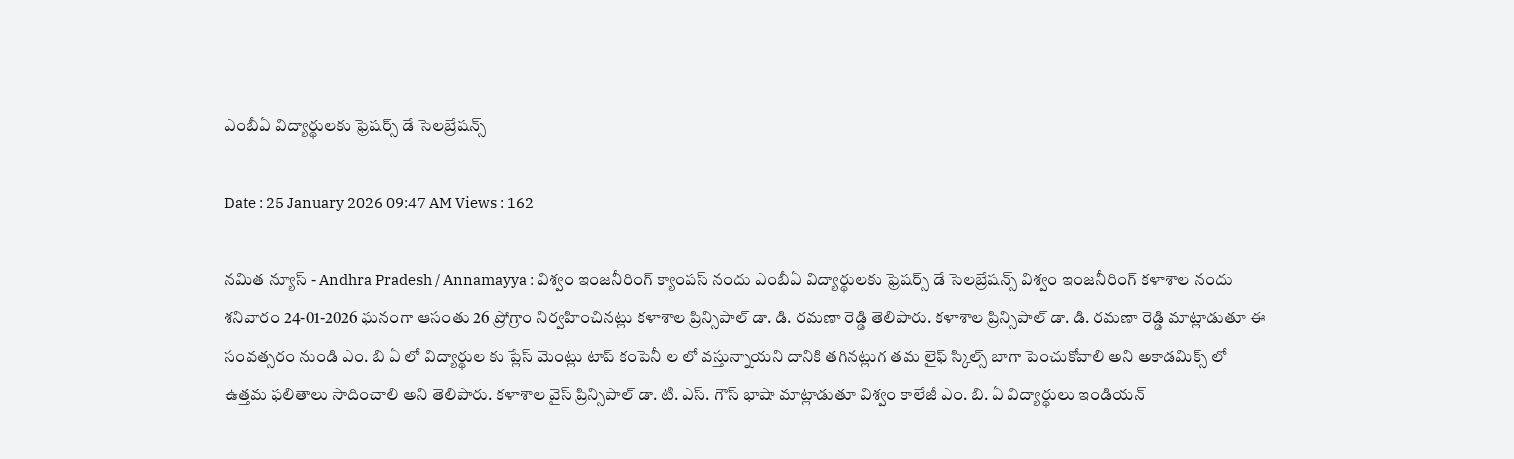ఎంబీఏ విద్యార్థులకు ఫ్రెషర్స్ డే సెలబ్రేషన్స్

Date : 25 January 2026 09:47 AM Views : 162

నమిత న్యూస్ - Andhra Pradesh / Annamayya : విశ్వం ఇంజనీరింగ్ క్యాంపస్ నందు ఎంబీఏ విద్యార్థులకు ఫ్రెషర్స్ డే సెలబ్రేషన్స్ విశ్వం ఇంజనీరింగ్ కళాశాల నందు శనివారం 24-01-2026 ఘనంగా ఆసంతు 26 ప్రోగ్రాం నిర్వహించినట్లు కళాశాల ప్రిన్సిపాల్ డా. డి. రమణా రెడ్డి తెలిపారు. కళాశాల ప్రిన్సిపాల్ డా. డి. రమణా రెడ్డి మాట్లాడుతూ ఈ సంవత్సరం నుండి ఎం. బి ఏ లో విద్యార్థుల కు ప్లేస్ మెంట్లు టాప్ కంపెనీ ల లో వస్తున్నాయని దానికి తగినట్లుగ తమ లైఫ్ స్కిల్స్ బాగా పెంచుకోవాలి అని అకాడమిక్స్ లో ఉత్తమ ఫలితాలు సాదించాలి అని తెలిపారు. కళాశాల వైస్ ప్రిన్సిపాల్ డా. టి. ఎస్. గౌస్ భాషా మాట్లాడుతూ విశ్వం కాలేజీ ఎం. బి. ఏ విద్యార్థులు ఇండియన్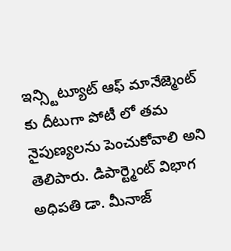ఇన్స్టిట్యూట్ ఆఫ్ మానేజ్మెంట్ కు దీటుగా పోటీ లో తమ నైపుణ్యలను పెంచుకోవాలి అని తెలిపారు. డిపార్ట్మెంట్ విభాగ అధిపతి డా. మీనాజ్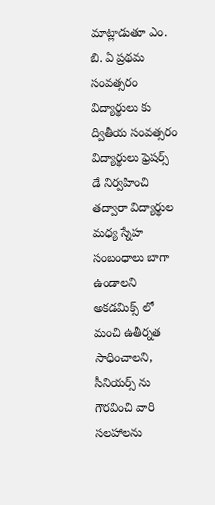మాట్లాడుతూ ఎం. బి. ఏ ప్రథమ సంవత్సరం విద్యార్థులు కు ద్వితీయ సంవత్సరం విద్యార్థులు ఫ్రెషర్స్ డే నిర్వహించి తద్వారా విద్యార్థుల మధ్య స్నేహ సంబంధాలు బాగా ఉండాలని అకడమిక్స్ లో మంచి ఉతీర్నత సాధించాలని, సీనియర్స్ ను గౌరవించి వారి సలహాలను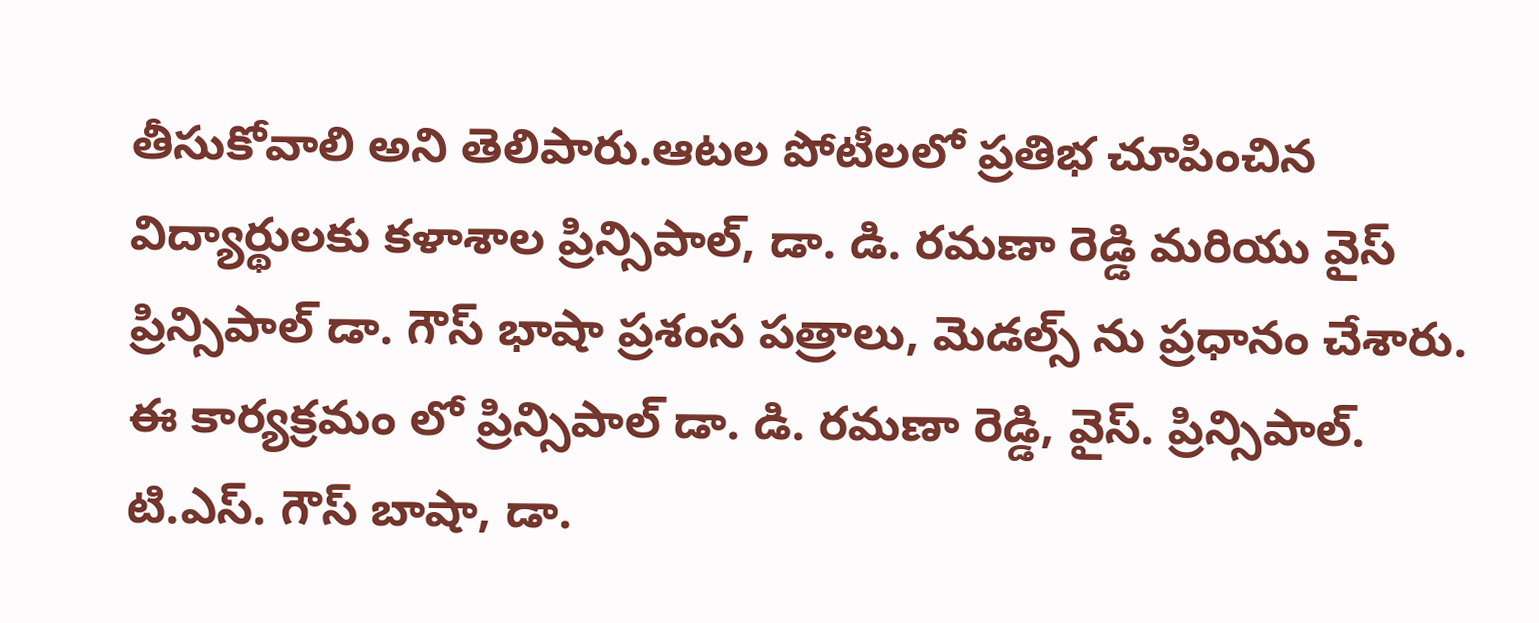తీసుకోవాలి అని తెలిపారు.ఆటల పోటీలలో ప్రతిభ చూపించిన విద్యార్థులకు కళాశాల ప్రిన్సిపాల్, డా. డి. రమణా రెడ్డి మరియు వైస్ ప్రిన్సిపాల్ డా. గౌస్ భాషా ప్రశంస పత్రాలు, మెడల్స్ ను ప్రధానం చేశారు. ఈ కార్యక్రమం లో ప్రిన్సిపాల్ డా. డి. రమణా రెడ్డి, వైస్. ప్రిన్సిపాల్. టి.ఎస్. గౌస్ బాషా, డా.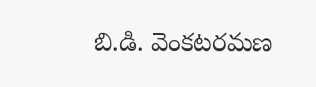బి.డి. వెంకటరమణ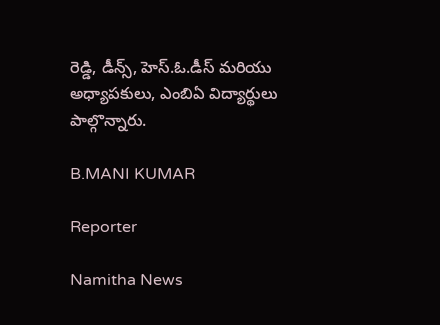రెడ్డి, డీన్స్, హెస్.ఓ.డీస్ మరియు అధ్యాపకులు, ఎంబిఏ విద్యార్థులు పాల్గొన్నారు.

B.MANI KUMAR

Reporter

Namitha News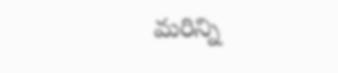మరిన్ని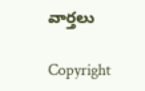వార్తలు

Copyright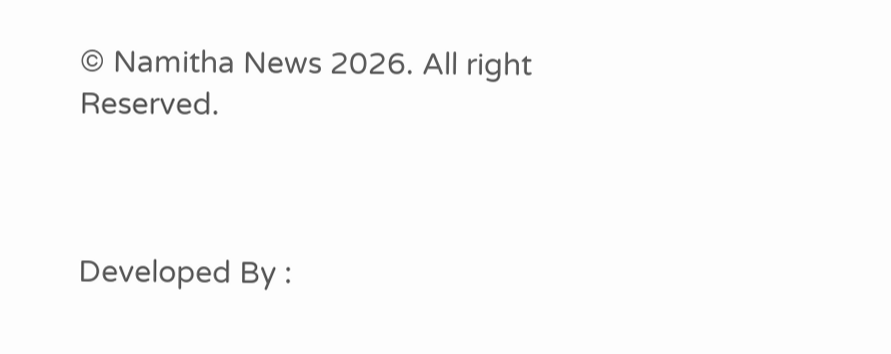© Namitha News 2026. All right Reserved.



Developed By :